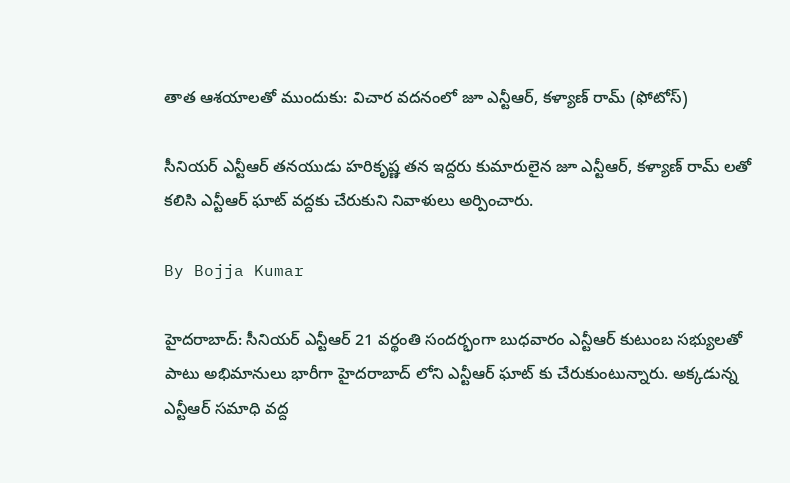తాత ఆశయాలతో ముందుకు: విచార వదనంలో జూ ఎన్టీఆర్, కళ్యాణ్ రామ్ (ఫోటోస్)

సీనియర్ ఎన్టీఆర్ తనయుడు హరికృష్ణ తన ఇద్దరు కుమారులైన జూ ఎన్టీఆర్, కళ్యాణ్ రామ్ లతో కలిసి ఎన్టీఆర్ ఘాట్ వద్దకు చేరుకుని నివాళులు అర్పించారు.

By Bojja Kumar

హైదరాబాద్: సీనియర్ ఎన్టీఆర్ 21 వర్థంతి సందర్భంగా బుధవారం ఎన్టీఆర్ కుటుంబ సభ్యులతో పాటు అభిమానులు భారీగా హైదరాబాద్ లోని ఎన్టీఆర్ ఘాట్ కు చేరుకుంటున్నారు. అక్కడున్న ఎన్టీఆర్ సమాధి వద్ద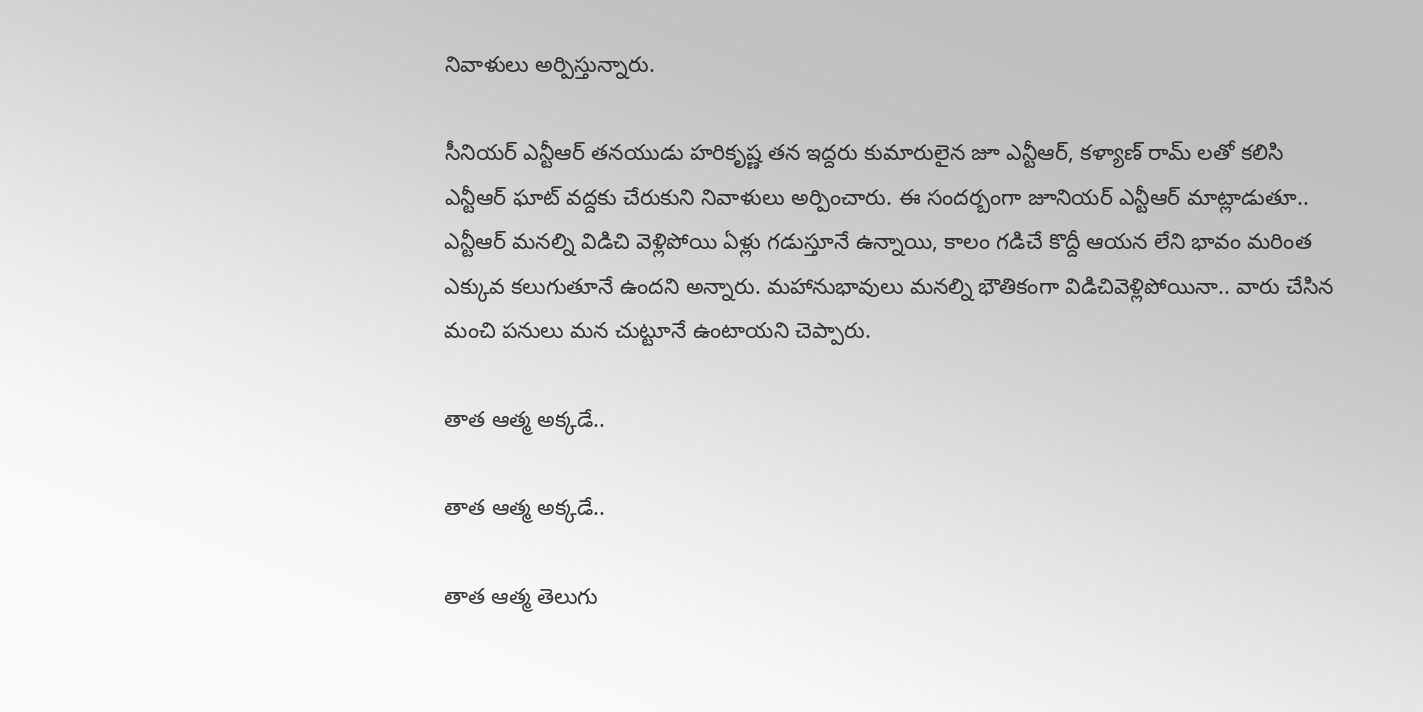నివాళులు అర్పిస్తున్నారు.

సీనియర్ ఎన్టీఆర్ తనయుడు హరికృష్ణ తన ఇద్దరు కుమారులైన జూ ఎన్టీఆర్, కళ్యాణ్ రామ్ లతో కలిసి ఎన్టీఆర్ ఘాట్ వద్దకు చేరుకుని నివాళులు అర్పించారు. ఈ సందర్బంగా జూనియర్ ఎన్టీఆర్ మాట్లాడుతూ.. ఎన్టీఆర్ మనల్ని విడిచి వెళ్లిపోయి ఏళ్లు గడుస్తూనే ఉన్నాయి, కాలం గడిచే కొద్దీ ఆయన లేని భావం మరింత ఎక్కువ కలుగుతూనే ఉందని అన్నారు. మహానుభావులు మనల్ని భౌతికంగా విడిచివెళ్లిపోయినా.. వారు చేసిన మంచి పనులు మన చుట్టూనే ఉంటాయని చెప్పారు.

తాత ఆత్మ అక్కడే..

తాత ఆత్మ అక్కడే..

తాత ఆత్మ తెలుగు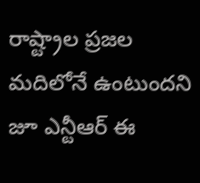రాష్ట్రాల ప్రజల మదిలోనే ఉంటుందని జూ ఎన్టీఆర్ ఈ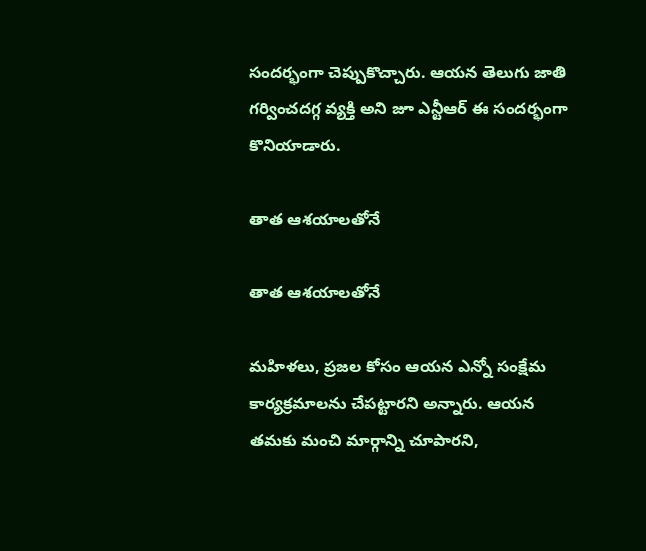సందర్భంగా చెప్పుకొచ్చారు. ఆయన తెలుగు జాతి గర్వించదగ్గ వ్యక్తి అని జూ ఎన్టీఆర్ ఈ సందర్భంగా కొనియాడారు.

తాత ఆశయాలతోనే

తాత ఆశయాలతోనే

మహిళలు, ప్రజల కోసం ఆయన ఎన్నో సంక్షేమ కార్యక్రమాలను చేపట్టారని అన్నారు. ఆయన తమకు మంచి మార్గాన్ని చూపారని,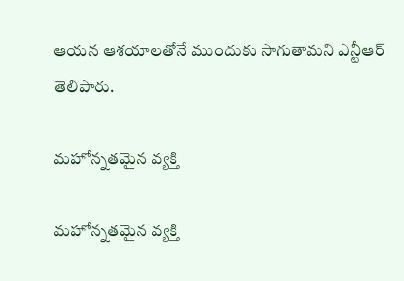ఆయన ఆశయాలతోనే ముందుకు సాగుతామని ఎన్టీఆర్ తెలిపారు.

మహోన్నతమైన వ్యక్తి

మహోన్నతమైన వ్యక్తి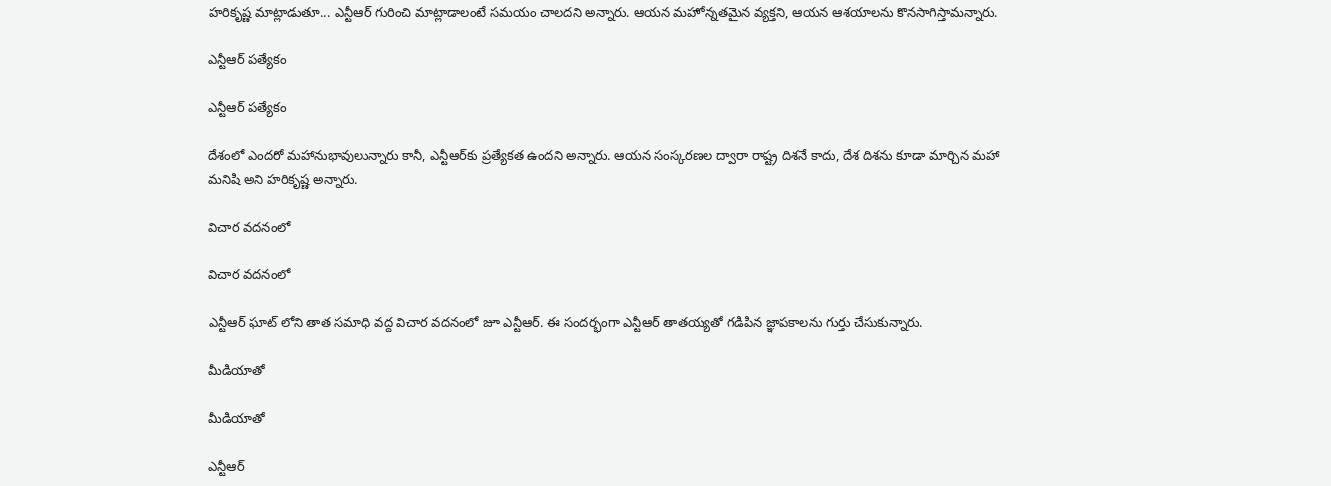హరికృష్ణ మాట్లాడుతూ... ఎన్టీఆర్‌ గురించి మాట్లాడాలంటే సమయం చాలదని అన్నారు. ఆయన మహోన్నతమైన వ్యక్తని, ఆయన ఆశయాలను కొనసాగిస్తామన్నారు.

ఎన్టీఆర్ పత్యేకం

ఎన్టీఆర్ పత్యేకం

దేశంలో ఎందరో మహానుభావులున్నారు కానీ, ఎన్టీఆర్‌కు ప్రత్యేకత ఉందని అన్నారు. ఆయన సంస్కరణల ద్వారా రాష్ట్ర దిశనే కాదు, దేశ దిశను కూడా మార్చిన మహా మనిషి అని హరికృష్ణ అన్నారు.

విచార వదనంలో

విచార వదనంలో

ఎన్టీఆర్ ఘాట్ లోని తాత సమాధి వద్ద విచార వదనంలో జూ ఎన్టీఆర్. ఈ సందర్భంగా ఎన్టీఆర్ తాతయ్యతో గడిపిన జ్ఞాపకాలను గుర్తు చేసుకున్నారు.

మీడియాతో

మీడియాతో

ఎన్టీఆర్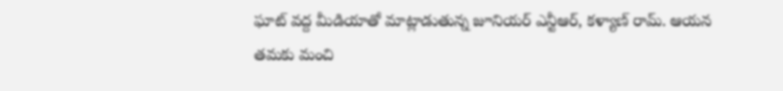ఘాట్ వద్ద మీడియాతో మాట్లాడుతున్న జూనియర్ ఎన్టీఆర్, కళ్యాణ్ రామ్. ఆయన తమకు మంచి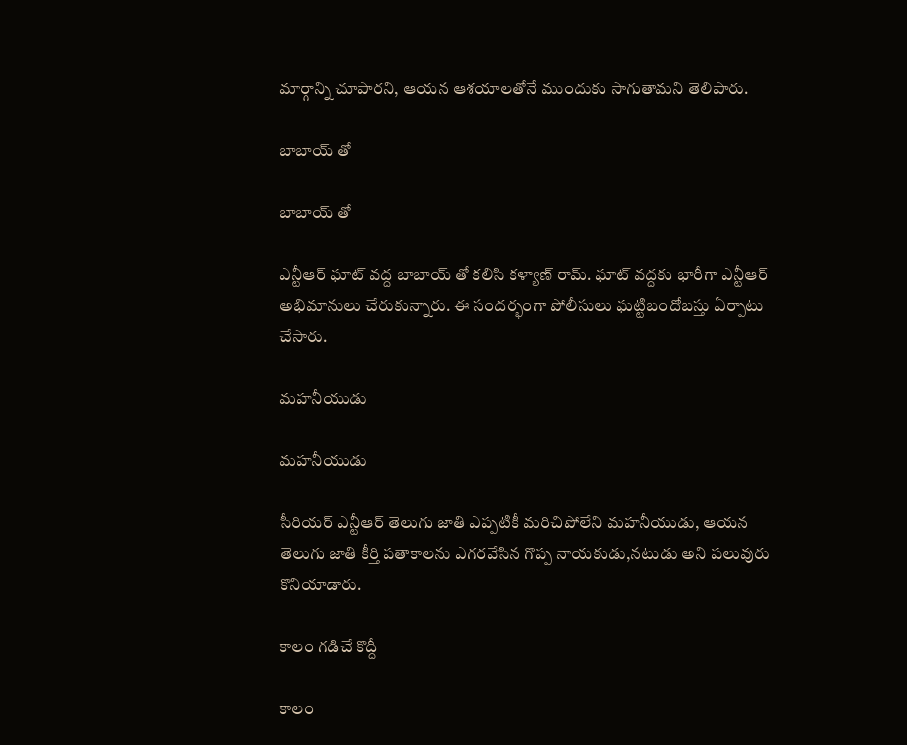మార్గాన్ని చూపారని, ఆయన ఆశయాలతోనే ముందుకు సాగుతామని తెలిపారు.

బాబాయ్ తో

బాబాయ్ తో

ఎన్టీఆర్ ఘాట్ వద్ద బాబాయ్ తో కలిసి కళ్యాణ్ రామ్. ఘాట్ వద్దకు భారీగా ఎన్టీఆర్ అభిమానులు చేరుకున్నారు. ఈ సందర్భంగా పోలీసులు ఘట్టిబందోబస్తు ఏర్పాటు చేసారు.

మహనీయుడు

మహనీయుడు

సీరియర్ ఎన్టీఆర్ తెలుగు జాతి ఎప్పటికీ మరిచిపోలేని మహనీయుడు, ఆయన తెలుగు జాతి కీర్తి పతాకాలను ఎగరవేసిన గొప్ప నాయకుడు,నటుడు అని పలువురు కొనియాడారు.

కాలం గడిచే కొద్దీ

కాలం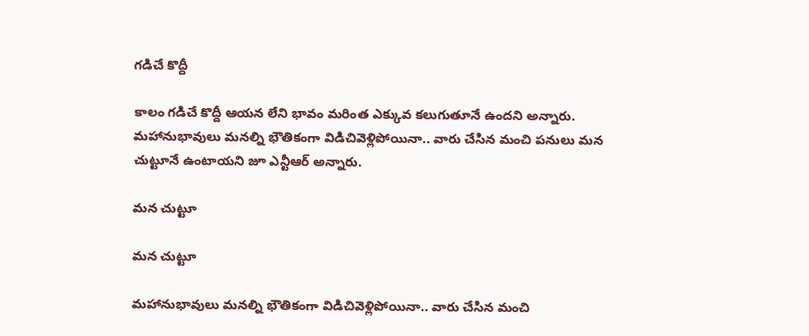గడిచే కొద్దీ

కాలం గడిచే కొద్దీ ఆయన లేని భావం మరింత ఎక్కువ కలుగుతూనే ఉందని అన్నారు. మహానుభావులు మనల్ని భౌతికంగా విడిచివెళ్లిపోయినా.. వారు చేసిన మంచి పనులు మన చుట్టూనే ఉంటాయని జూ ఎన్టీఆర్ అన్నారు.

మన చుట్టూ

మన చుట్టూ

మహానుభావులు మనల్ని భౌతికంగా విడిచివెళ్లిపోయినా.. వారు చేసిన మంచి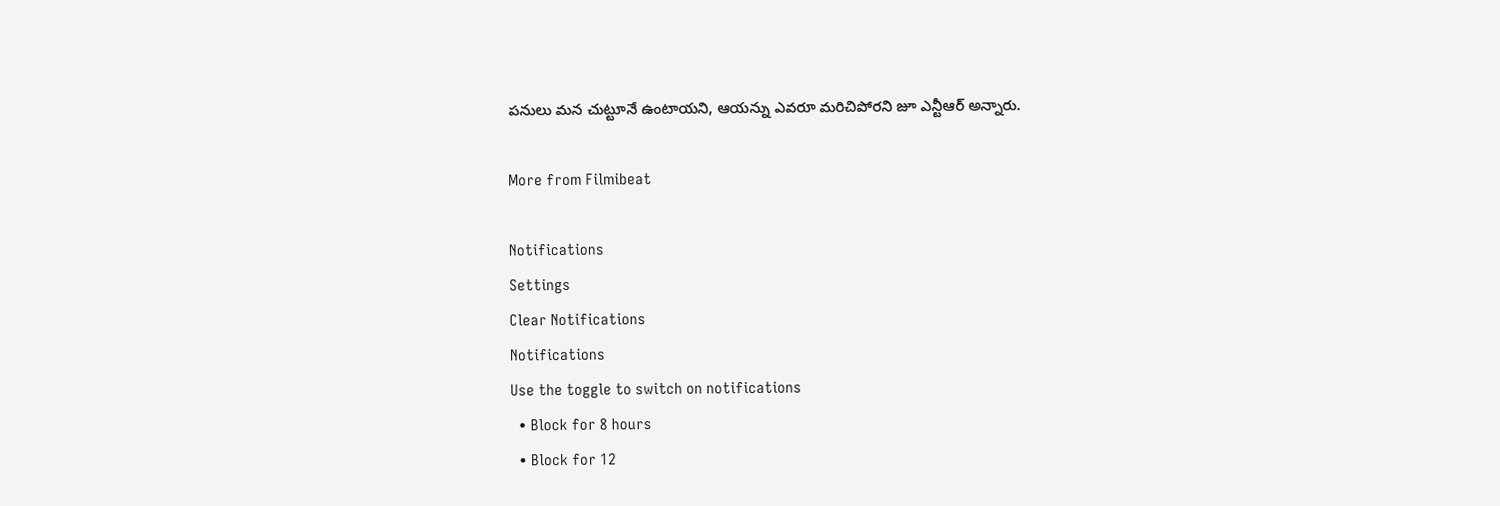పనులు మన చుట్టూనే ఉంటాయని, ఆయన్ను ఎవరూ మరిచిపోరని జూ ఎన్టీఆర్ అన్నారు.

More from Filmibeat

Notifications
Settings
Clear Notifications
Notifications
Use the toggle to switch on notifications
  • Block for 8 hours
  • Block for 12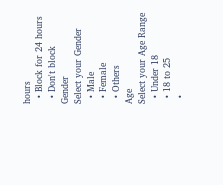hours
  • Block for 24 hours
  • Don't block
Gender
Select your Gender
  • Male
  • Female
  • Others
Age
Select your Age Range
  • Under 18
  • 18 to 25
  •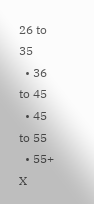26 to 35
  • 36 to 45
  • 45 to 55
  • 55+
X